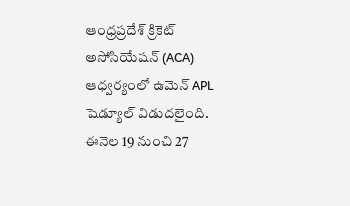ఆంధ్రప్రదేశ్ క్రికెట్ అసోసియేషన్ (ACA) ఆధ్వర్యంలో ఉమెన్ APL షెడ్యూల్ విడుదలైంది. ఈనెల 19 నుంచి 27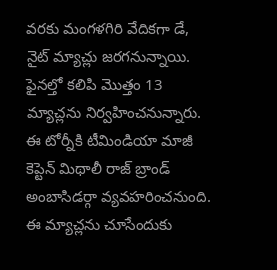వరకు మంగళగిరి వేదికగా డే, నైట్ మ్యాచ్లు జరగనున్నాయి. ఫైనల్తో కలిపి మొత్తం 13 మ్యాచ్లను నిర్వహించనున్నారు. ఈ టోర్నీకి టీమిండియా మాజీ కెప్టెన్ మిథాలీ రాజ్ బ్రాండ్ అంబాసిడర్గా వ్యవహరించనుంది. ఈ మ్యాచ్లను చూసేందుకు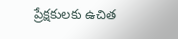ప్రేక్షకులకు ఉచిత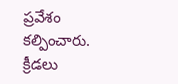ప్రవేశం కల్పించారు.
క్రీడలు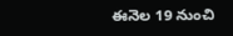ఈనెల 19 నుంచి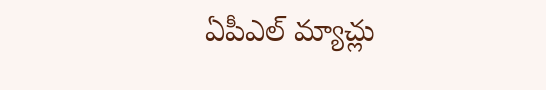ఏపీఎల్ మ్యాచ్లు